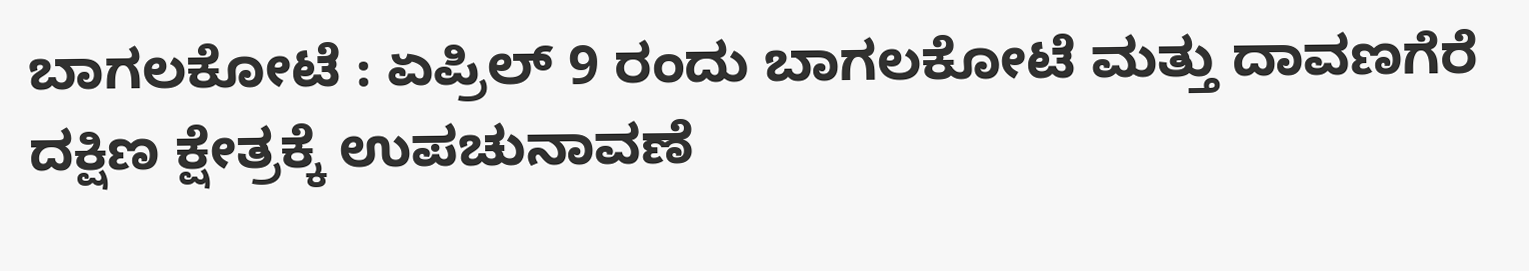ಬಾಗಲಕೋಟೆ : ಏಪ್ರಿಲ್ 9 ರಂದು ಬಾಗಲಕೋಟೆ ಮತ್ತು ದಾವಣಗೆರೆ ದಕ್ಷಿಣ ಕ್ಷೇತ್ರಕ್ಕೆ ಉಪಚುನಾವಣೆ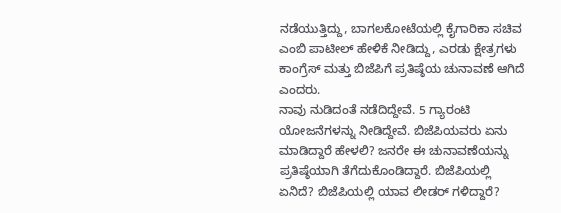ನಡೆಯುತ್ತಿದ್ದು, ಬಾಗಲಕೋಟೆಯಲ್ಲಿ ಕೈಗಾರಿಕಾ ಸಚಿವ ಎಂಬಿ ಪಾಟೀಲ್ ಹೇಳಿಕೆ ನೀಡಿದ್ದು, ಎರಡು ಕ್ಷೇತ್ರಗಳು ಕಾಂಗ್ರೆಸ್ ಮತ್ತು ಬಿಜೆಪಿಗೆ ಪ್ರತಿಷ್ಠೆಯ ಚುನಾವಣೆ ಆಗಿದೆ ಎಂದರು.
ನಾವು ನುಡಿದಂತೆ ನಡೆದಿದ್ದೇವೆ. 5 ಗ್ಯಾರಂಟಿ ಯೋಜನೆಗಳನ್ನು ನೀಡಿದ್ದೇವೆ. ಬಿಜೆಪಿಯವರು ಏನು ಮಾಡಿದ್ದಾರೆ ಹೇಳಲಿ? ಜನರೇ ಈ ಚುನಾವಣೆಯನ್ನು ಪ್ರತಿಷ್ಠೆಯಾಗಿ ತೆಗೆದುಕೊಂಡಿದ್ದಾರೆ. ಬಿಜೆಪಿಯಲ್ಲಿ ಏನಿದೆ? ಬಿಜೆಪಿಯಲ್ಲಿ ಯಾವ ಲೀಡರ್ ಗಳಿದ್ದಾರೆ?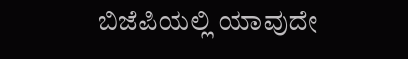ಬಿಜೆಪಿಯಲ್ಲಿ ಯಾವುದೇ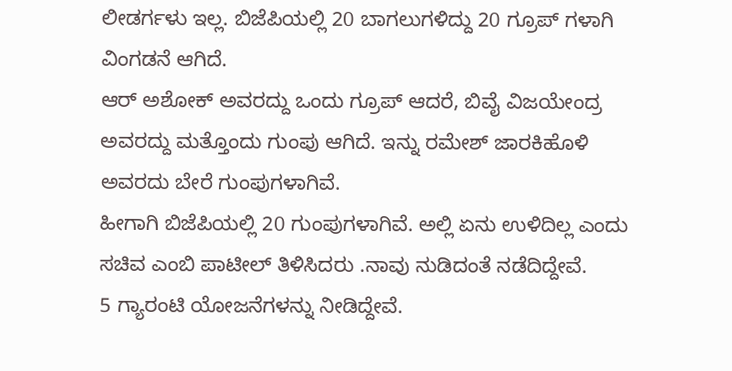ಲೀಡರ್ಗಳು ಇಲ್ಲ. ಬಿಜೆಪಿಯಲ್ಲಿ 20 ಬಾಗಲುಗಳಿದ್ದು 20 ಗ್ರೂಪ್ ಗಳಾಗಿ ವಿಂಗಡನೆ ಆಗಿದೆ.
ಆರ್ ಅಶೋಕ್ ಅವರದ್ದು ಒಂದು ಗ್ರೂಪ್ ಆದರೆ, ಬಿವೈ ವಿಜಯೇಂದ್ರ ಅವರದ್ದು ಮತ್ತೊಂದು ಗುಂಪು ಆಗಿದೆ. ಇನ್ನು ರಮೇಶ್ ಜಾರಕಿಹೊಳಿ ಅವರದು ಬೇರೆ ಗುಂಪುಗಳಾಗಿವೆ.
ಹೀಗಾಗಿ ಬಿಜೆಪಿಯಲ್ಲಿ 20 ಗುಂಪುಗಳಾಗಿವೆ. ಅಲ್ಲಿ ಏನು ಉಳಿದಿಲ್ಲ ಎಂದು ಸಚಿವ ಎಂಬಿ ಪಾಟೀಲ್ ತಿಳಿಸಿದರು .ನಾವು ನುಡಿದಂತೆ ನಡೆದಿದ್ದೇವೆ.
5 ಗ್ಯಾರಂಟಿ ಯೋಜನೆಗಳನ್ನು ನೀಡಿದ್ದೇವೆ.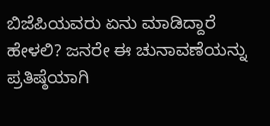ಬಿಜೆಪಿಯವರು ಏನು ಮಾಡಿದ್ದಾರೆ ಹೇಳಲಿ? ಜನರೇ ಈ ಚುನಾವಣೆಯನ್ನು ಪ್ರತಿಷ್ಠೆಯಾಗಿ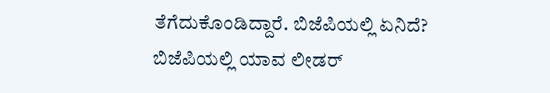ತೆಗೆದುಕೊಂಡಿದ್ದಾರೆ. ಬಿಜೆಪಿಯಲ್ಲಿ ಏನಿದೆ? ಬಿಜೆಪಿಯಲ್ಲಿ ಯಾವ ಲೀಡರ್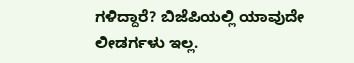ಗಳಿದ್ದಾರೆ? ಬಿಜೆಪಿಯಲ್ಲಿ ಯಾವುದೇ ಲೀಡರ್ಗಳು ಇಲ್ಲ.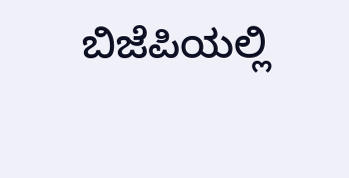ಬಿಜೆಪಿಯಲ್ಲಿ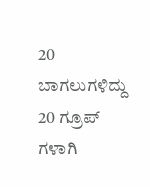20 ಬಾಗಲುಗಳಿದ್ದು 20 ಗ್ರೂಪ್ ಗಳಾಗಿ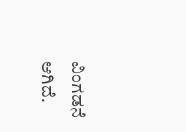ವಿಂಗಡನೆ ಆಗಿದೆ.